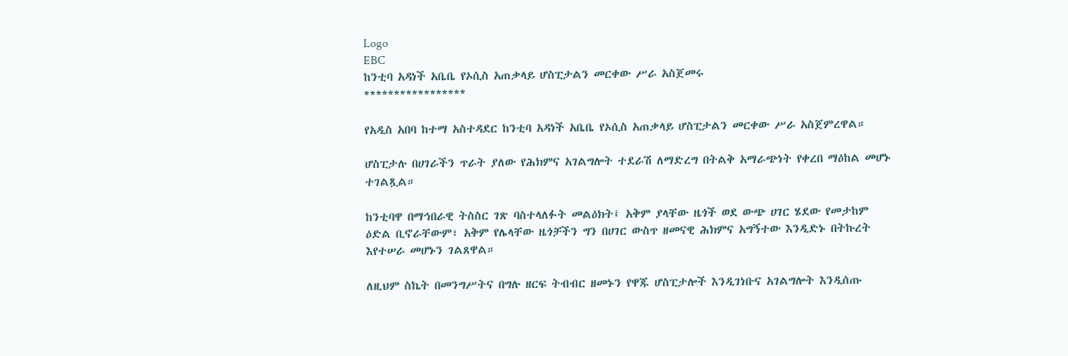Logo
EBC
ከንቲባ አዳነች አቤቤ የኦሲስ አጠቃላይ ሆስፒታልን መርቀው ሥራ አስጀመሩ
*****************

የአዲስ አበባ ከተማ አስተዳደር ከንቲባ አዳነች አቤቤ የኦሲስ አጠቃላይ ሆስፒታልን መርቀው ሥራ አስጀምረዋል።

ሆስፒታሉ በሀገራችን ጥራት ያለው የሕክምና አገልግሎት ተደራሽ ለማድረግ በትልቅ አማራጭነት የቀረበ ማዕከል መሆኑ ተገልጿል።

ከንቲባዋ በማኅበራዊ ትስስር ገጽ ባስተላለፉት መልዕክት፤ አቅም ያላቸው ዜጎች ወደ ውጭ ሀገር ሄደው የመታከም ዕድል ቢኖራቸውም፣ አቅም የሌላቸው ዜጎቻችን ግን በሀገር ውስጥ ዘመናዊ ሕክምና አግኝተው እንዲድኑ በትኩረት እየተሠራ መሆኑን ገልጸዋል።

ለዚህም ስኬት በመንግሥትና በግሉ ዘርፍ ትብብር ዘመኑን የዋጁ ሆስፒታሎች እንዲገነቡና አገልግሎት እንዲሰጡ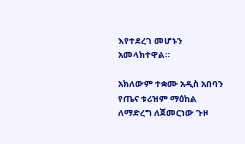እየተደረገ መሆኑን አመላክተዋል።

አክለውም ተቋሙ አዲስ አበባን የጤና ቱሪዝም ማዕከል ለማድረግ ለጀመርነው ጉዞ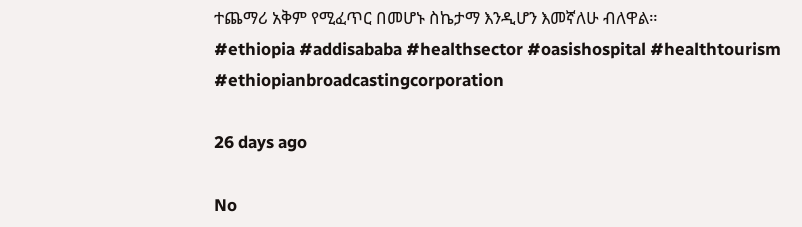ተጨማሪ አቅም የሚፈጥር በመሆኑ ስኬታማ እንዲሆን እመኛለሁ ብለዋል።
#ethiopia #addisababa #healthsector #oasishospital #healthtourism #ethiopianbroadcastingcorporation

26 days ago

No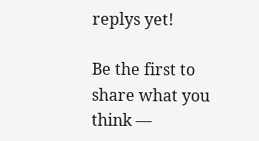replys yet!

Be the first to share what you think —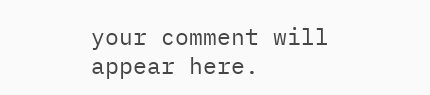your comment will appear here.